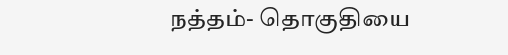நத்தம்- தொகுதியை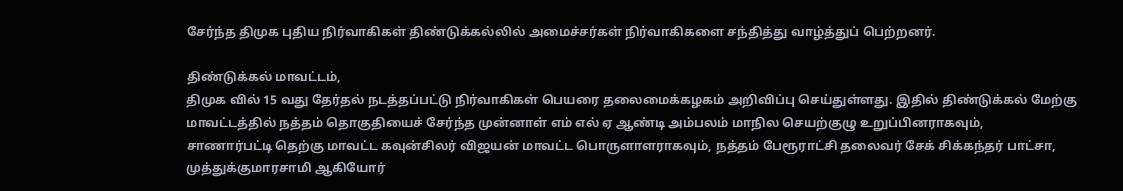சேர்ந்த திமுக புதிய நிர்வாகிகள் திண்டுக்கல்லில் அமைச்சர்கள் நிர்வாகிகளை சந்தித்து வாழ்த்துப் பெற்றனர்.

திண்டுக்கல் மாவட்டம்,
திமுக வில் 15 வது தேர்தல் நடத்தப்பட்டு நிர்வாகிகள் பெயரை தலைமைக்கழகம் அறிவிப்பு செய்துள்ளது. இதில் திண்டுக்கல் மேற்கு மாவட்டத்தில் நத்தம் தொகுதியைச் சேர்ந்த முன்னாள் எம் எல் ஏ ஆண்டி அம்பலம் மாநில செயற்குழு உறுப்பினராகவும்,
சாணார்பட்டி தெற்கு மாவட்ட கவுன்சிலர் விஜயன் மாவட்ட பொருளாளராகவும், நத்தம் பேரூராட்சி தலைவர் சேக் சிக்கந்தர் பாட்சா, முத்துக்குமாரசாமி ஆகியோர்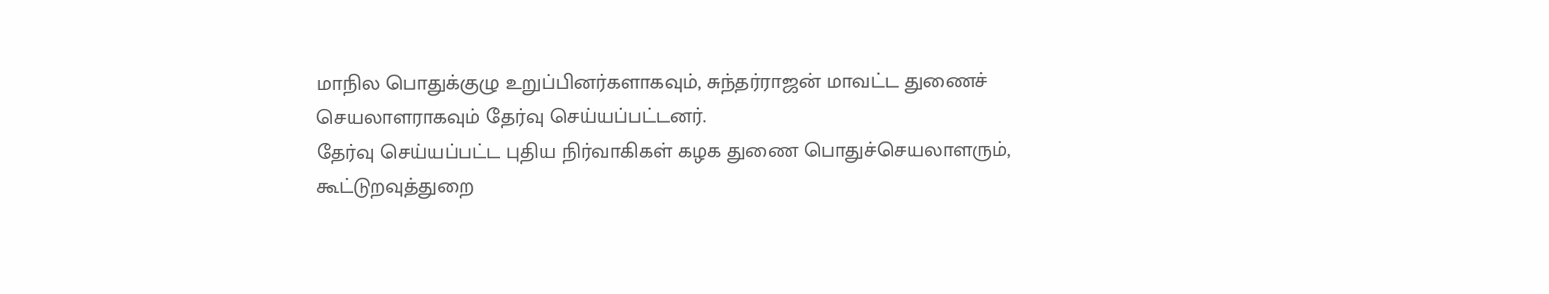மாநில பொதுக்குழு உறுப்பினர்களாகவும், சுந்தர்ராஜன் மாவட்ட துணைச் செயலாளராகவும் தேர்வு செய்யப்பட்டனர்.
தேர்வு செய்யப்பட்ட புதிய நிர்வாகிகள் கழக துணை பொதுச்செயலாளரும், கூட்டுறவுத்துறை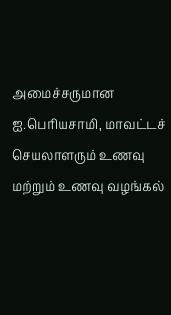அமைச்சருமான ஐ.பெரியசாமி, மாவட்டச் செயலாளரும் உணவு மற்றும் உணவு வழங்கல்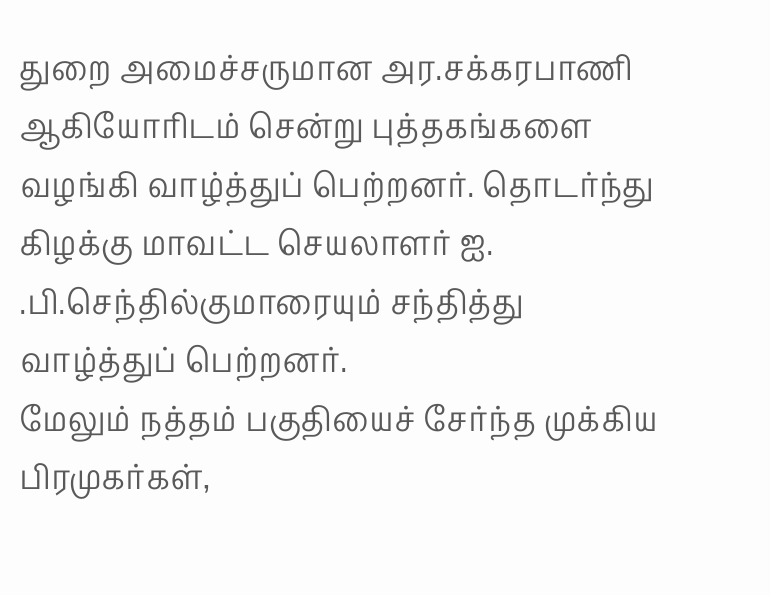துறை அமைச்சருமான அர.சக்கரபாணி ஆகியோரிடம் சென்று புத்தகங்களை வழங்கி வாழ்த்துப் பெற்றனர். தொடர்ந்து கிழக்கு மாவட்ட செயலாளர் ஐ. .பி.செந்தில்குமாரையும் சந்தித்து வாழ்த்துப் பெற்றனர்.
மேலும் நத்தம் பகுதியைச் சேர்ந்த முக்கிய பிரமுகர்கள்,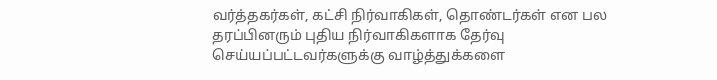வர்த்தகர்கள், கட்சி நிர்வாகிகள், தொண்டர்கள் என பல தரப்பினரும் புதிய நிர்வாகிகளாக தேர்வு செய்யப்பட்டவர்களுக்கு வாழ்த்துக்களை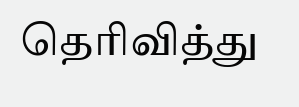தெரிவித்து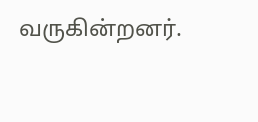வருகின்றனர்.